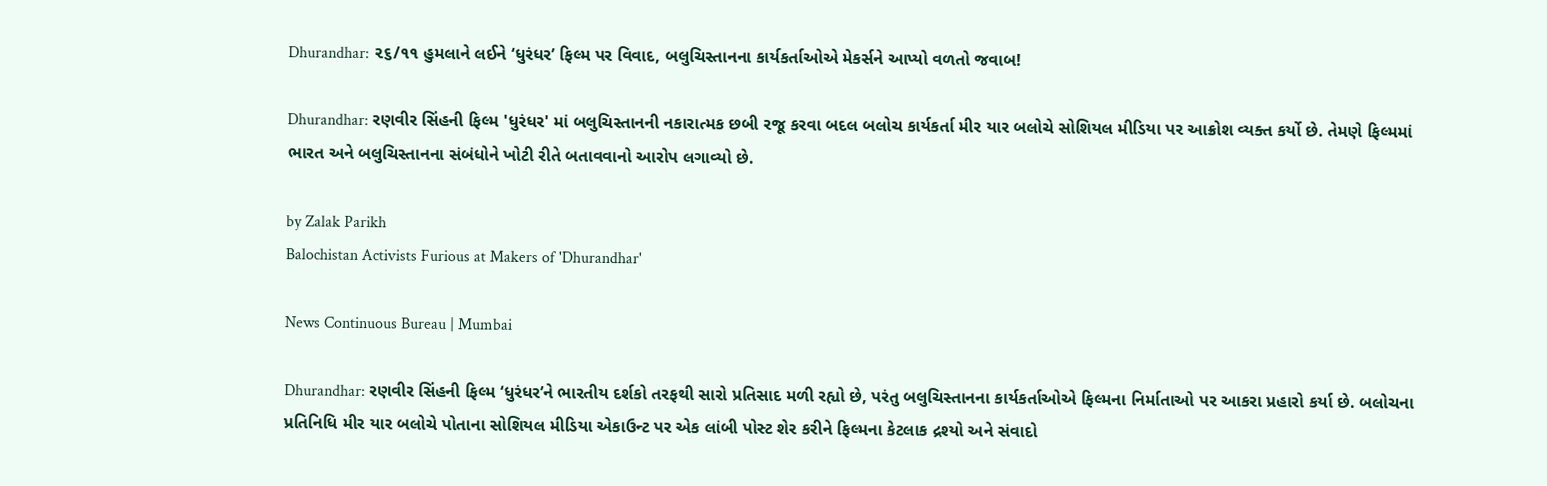Dhurandhar: ૨૬/૧૧ હુમલાને લઈને ‘ધુરંધર’ ફિલ્મ પર વિવાદ, બલુચિસ્તાનના કાર્યકર્તાઓએ મેકર્સને આપ્યો વળતો જવાબ!

Dhurandhar: રણવીર સિંહની ફિલ્મ 'ધુરંધર' માં બલુચિસ્તાનની નકારાત્મક છબી રજૂ કરવા બદલ બલોચ કાર્યકર્તા મીર યાર બલોચે સોશિયલ મીડિયા પર આક્રોશ વ્યક્ત કર્યો છે. તેમણે ફિલ્મમાં ભારત અને બલુચિસ્તાનના સંબંધોને ખોટી રીતે બતાવવાનો આરોપ લગાવ્યો છે.

by Zalak Parikh
Balochistan Activists Furious at Makers of 'Dhurandhar'

News Continuous Bureau | Mumbai

Dhurandhar: રણવીર સિંહની ફિલ્મ ‘ધુરંધર’ને ભારતીય દર્શકો તરફથી સારો પ્રતિસાદ મળી રહ્યો છે, પરંતુ બલુચિસ્તાનના કાર્યકર્તાઓએ ફિલ્મના નિર્માતાઓ પર આકરા પ્રહારો કર્યા છે. બલોચના પ્રતિનિધિ મીર યાર બલોચે પોતાના સોશિયલ મીડિયા એકાઉન્ટ પર એક લાંબી પોસ્ટ શેર કરીને ફિલ્મના કેટલાક દ્રશ્યો અને સંવાદો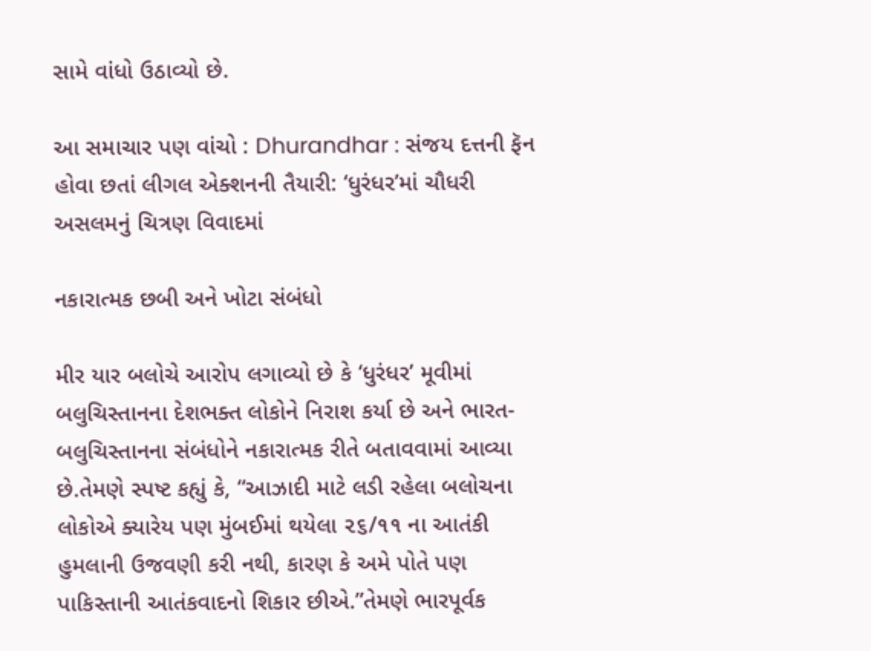સામે વાંધો ઉઠાવ્યો છે.

આ સમાચાર પણ વાંચો : Dhurandhar : સંજય દત્તની ફૅન હોવા છતાં લીગલ એક્શનની તૈયારી: ‘ધુરંધર’માં ચૌધરી અસલમનું ચિત્રણ વિવાદમાં

નકારાત્મક છબી અને ખોટા સંબંધો

મીર યાર બલોચે આરોપ લગાવ્યો છે કે ‘ધુરંધર’ મૂવીમાં બલુચિસ્તાનના દેશભક્ત લોકોને નિરાશ કર્યા છે અને ભારત-બલુચિસ્તાનના સંબંધોને નકારાત્મક રીતે બતાવવામાં આવ્યા છે.તેમણે સ્પષ્ટ કહ્યું કે, “આઝાદી માટે લડી રહેલા બલોચના લોકોએ ક્યારેય પણ મુંબઈમાં થયેલા ૨૬/૧૧ ના આતંકી હુમલાની ઉજવણી કરી નથી, કારણ કે અમે પોતે પણ પાકિસ્તાની આતંકવાદનો શિકાર છીએ.”તેમણે ભારપૂર્વક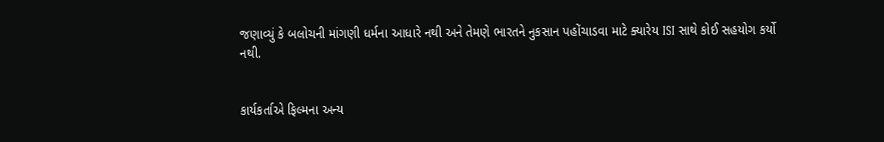જણાવ્યું કે બલોચની માંગણી ધર્મના આધારે નથી અને તેમણે ભારતને નુકસાન પહોંચાડવા માટે ક્યારેય ISI સાથે કોઈ સહયોગ કર્યો નથી.


કાર્યકર્તાએ ફિલ્મના અન્ય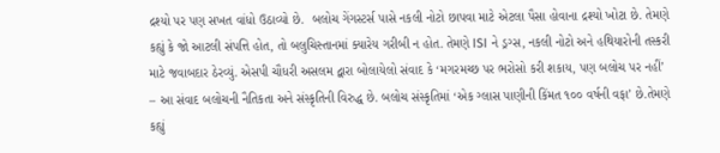દ્રશ્યો પર પણ સખત વાંધો ઉઠાવ્યો છે.  બલોચ ગેંગસ્ટર્સ પાસે નકલી નોટો છાપવા માટે એટલા પૈસા હોવાના દ્રશ્યો ખોટા છે. તેમણે કહ્યું કે જો આટલી સંપત્તિ હોત, તો બલુચિસ્તાનમાં ક્યારેય ગરીબી ન હોત. તેમણે ISI ને ડ્રગ્સ, નકલી નોટો અને હથિયારોની તસ્કરી માટે જવાબદાર ઠેરવ્યું. એસપી ચૌધરી અસલમ દ્વારા બોલાયેલો સંવાદ કે ‘મગરમચ્છ પર ભરોસો કરી શકાય, પણ બલોચ પર નહીં’ – આ સંવાદ બલોચની નૈતિકતા અને સંસ્કૃતિની વિરુદ્ધ છે. બલોચ સંસ્કૃતિમાં ‘એક ગ્લાસ પાણીની કિંમત ૧૦૦ વર્ષની વફા’ છે.તેમણે કહ્યું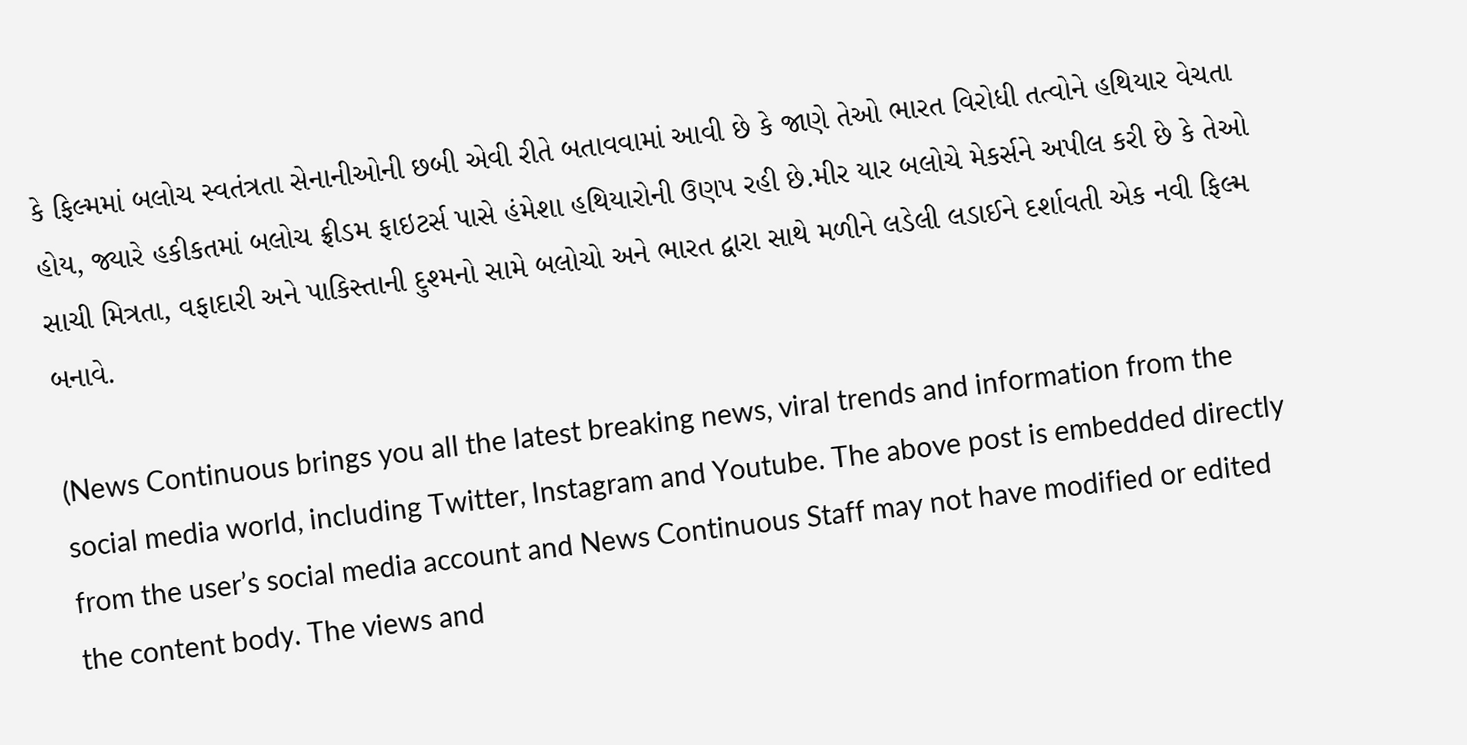કે ફિલ્મમાં બલોચ સ્વતંત્રતા સેનાનીઓની છબી એવી રીતે બતાવવામાં આવી છે કે જાણે તેઓ ભારત વિરોધી તત્વોને હથિયાર વેચતા હોય, જ્યારે હકીકતમાં બલોચ ફ્રીડમ ફાઇટર્સ પાસે હંમેશા હથિયારોની ઉણપ રહી છે.મીર યાર બલોચે મેકર્સને અપીલ કરી છે કે તેઓ સાચી મિત્રતા, વફાદારી અને પાકિસ્તાની દુશ્મનો સામે બલોચો અને ભારત દ્વારા સાથે મળીને લડેલી લડાઈને દર્શાવતી એક નવી ફિલ્મ બનાવે.

(News Continuous brings you all the latest breaking news, viral trends and information from the social media world, including Twitter, Instagram and Youtube. The above post is embedded directly from the user’s social media account and News Continuous Staff may not have modified or edited the content body. The views and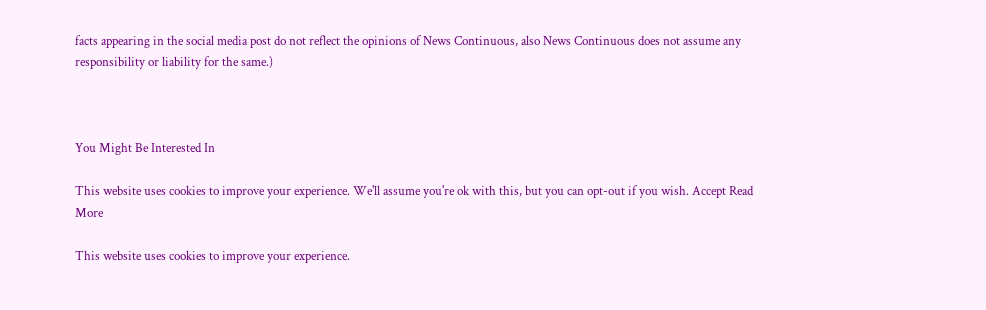facts appearing in the social media post do not reflect the opinions of News Continuous, also News Continuous does not assume any responsibility or liability for the same.)



You Might Be Interested In

This website uses cookies to improve your experience. We'll assume you're ok with this, but you can opt-out if you wish. Accept Read More

This website uses cookies to improve your experience.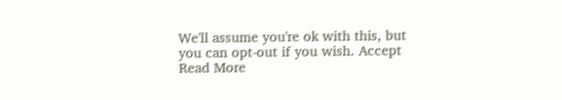We'll assume you're ok with this, but you can opt-out if you wish. Accept Read More